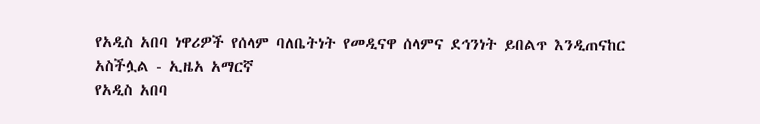የአዲስ አበባ ነዋሪዎች የሰላም ባለቤትነት የመዲናዋ ሰላምና ደኅንነት ይበልጥ እንዲጠናከር አስችሏል - ኢዜአ አማርኛ
የአዲስ አበባ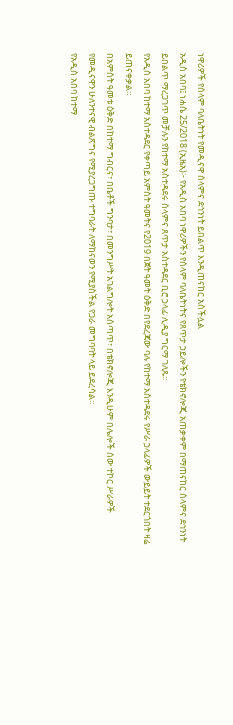ነዋሪዎች የሰላም ባለቤትነት የመዲናዋ ሰላምና ደኅንነት ይበልጥ እንዲጠናከር አስችሏል
አዲስ አበባ፤ ነሐሴ 25/2018 (ኢዜአ)፦ የአዲስ አበባ ነዋሪዎችን የሰላም ባለቤትነትና የጸጥታ ኃይሎችን የቴክኖሎጂ አጠቃቀም በማጠናከር ሰላምና ደኅንነት ይበልጥ ማረጋገጥ መቻሉን የከተማ አስተዳደሩ ሰላምና ጸጥታ አስተዳደር ቢሮ ኃላፊ ሊዲያ ግርማ ገለጹ።
የአዲስ አበባ ከተማ አስተዳደር የቀጣይ አምስት ዓመትና የ2019 በጀት ዓመት ዕቅድ በየደረጃው ባሉ የከተማ አስተዳደሩ የሥራ ኃላፊዎች ውይይት ተደርጎበት ዛሬ ይጠናቀቃል።
በአምስት ዓመቱ ዕቅድ በከተማ ግብርና፣ በቤቶች ግንባታ፣ በመንግሥት አገልግሎት አሰጣጥ፣ በቴክኖሎጂ እንዲሁም በሌሎች ሰው ተኮር ሥራዎች የመዲናዋን ሁለንተናዊ ብልጽግና የሚያረጋግጡ ተግባራት ለማከናወን የሚያስችል የጋራ መግባባት ላይ ይደረሳል።
የአዲስ አበባ ከተማ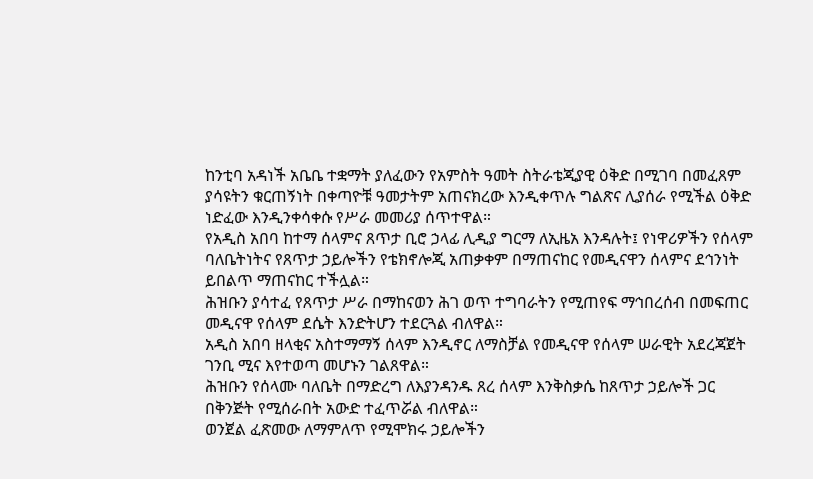ከንቲባ አዳነች አቤቤ ተቋማት ያለፈውን የአምስት ዓመት ስትራቴጂያዊ ዕቅድ በሚገባ በመፈጸም ያሳዩትን ቁርጠኝነት በቀጣዮቹ ዓመታትም አጠናክረው እንዲቀጥሉ ግልጽና ሊያሰራ የሚችል ዕቅድ ነድፈው እንዲንቀሳቀሱ የሥራ መመሪያ ሰጥተዋል።
የአዲስ አበባ ከተማ ሰላምና ጸጥታ ቢሮ ኃላፊ ሊዲያ ግርማ ለኢዜአ እንዳሉት፤ የነዋሪዎችን የሰላም ባለቤትነትና የጸጥታ ኃይሎችን የቴክኖሎጂ አጠቃቀም በማጠናከር የመዲናዋን ሰላምና ደኅንነት ይበልጥ ማጠናከር ተችሏል።
ሕዝቡን ያሳተፈ የጸጥታ ሥራ በማከናወን ሕገ ወጥ ተግባራትን የሚጠየፍ ማኅበረሰብ በመፍጠር መዲናዋ የሰላም ደሴት እንድትሆን ተደርጓል ብለዋል።
አዲስ አበባ ዘላቂና አስተማማኝ ሰላም እንዲኖር ለማስቻል የመዲናዋ የሰላም ሠራዊት አደረጃጀት ገንቢ ሚና እየተወጣ መሆኑን ገልጸዋል።
ሕዝቡን የሰላሙ ባለቤት በማድረግ ለእያንዳንዱ ጸረ ሰላም እንቅስቃሴ ከጸጥታ ኃይሎች ጋር በቅንጅት የሚሰራበት አውድ ተፈጥሯል ብለዋል።
ወንጀል ፈጽመው ለማምለጥ የሚሞክሩ ኃይሎችን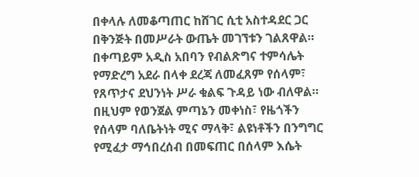በቀላሉ ለመቆጣጠር ከሸገር ሲቲ አስተዳደር ጋር በቅንጅት በመሥራት ውጤት መገኘቱን ገልጸዋል።
በቀጣይም አዲስ አበባን የብልጽግና ተምሳሌት የማድረግ አደራ በላቀ ደረጃ ለመፈጸም የሰላም፣ የጸጥታና ደህንነት ሥራ ቁልፍ ጉዳይ ነው ብለዋል።
በዚህም የወንጀል ምጣኔን መቀነስ፣ የዜጎችን የሰላም ባለቤትነት ሚና ማላቅ፣ ልዩነቶችን በንግግር የሚፈታ ማኅበረሰብ በመፍጠር በሰላም እሴት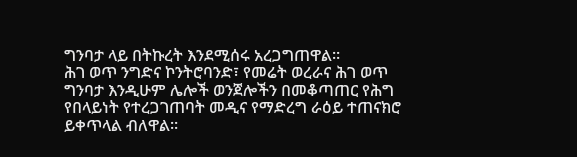ግንባታ ላይ በትኩረት እንደሚሰሩ አረጋግጠዋል።
ሕገ ወጥ ንግድና ኮንትሮባንድ፣ የመሬት ወረራና ሕገ ወጥ ግንባታ እንዲሁም ሌሎች ወንጀሎችን በመቆጣጠር የሕግ የበላይነት የተረጋገጠባት መዲና የማድረግ ራዕይ ተጠናክሮ ይቀጥላል ብለዋል።